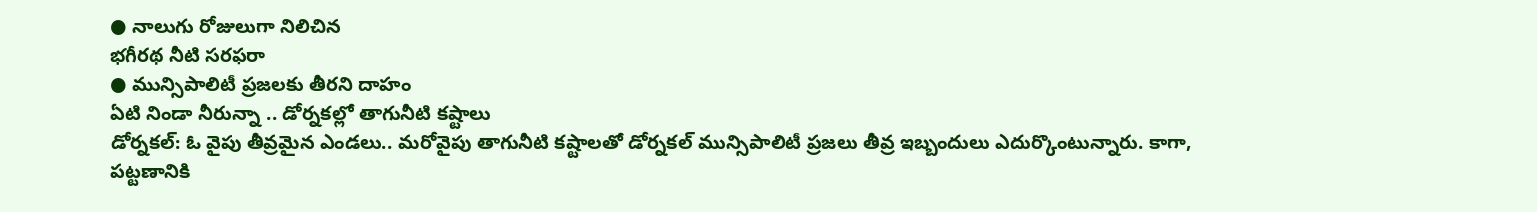● నాలుగు రోజులుగా నిలిచిన
భగీరథ నీటి సరఫరా
● మున్సిపాలిటీ ప్రజలకు తీరని దాహం
ఏటి నిండా నీరున్నా .. డోర్నకల్లో తాగునీటి కష్టాలు
డోర్నకల్: ఓ వైపు తీవ్రమైన ఎండలు.. మరోవైపు తాగునీటి కష్టాలతో డోర్నకల్ మున్సిపాలిటీ ప్రజలు తీవ్ర ఇబ్బందులు ఎదుర్కొంటున్నారు. కాగా, పట్టణానికి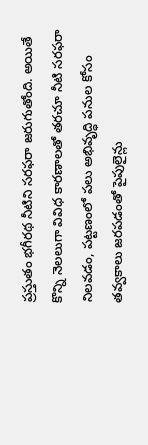ప్రస్తుతం భగీరథ నీటిని సరఫరా జరుగుతోంది. అయితే కొన్ని నెలలుగా వివిధ కారణాలతో తరచూ నీటి సరఫరా నిలవడం, పట్టణంలో పలు అభివృద్ధి పనుల కోసం తవ్వకాలు జరపడంతో పైపులైన్లు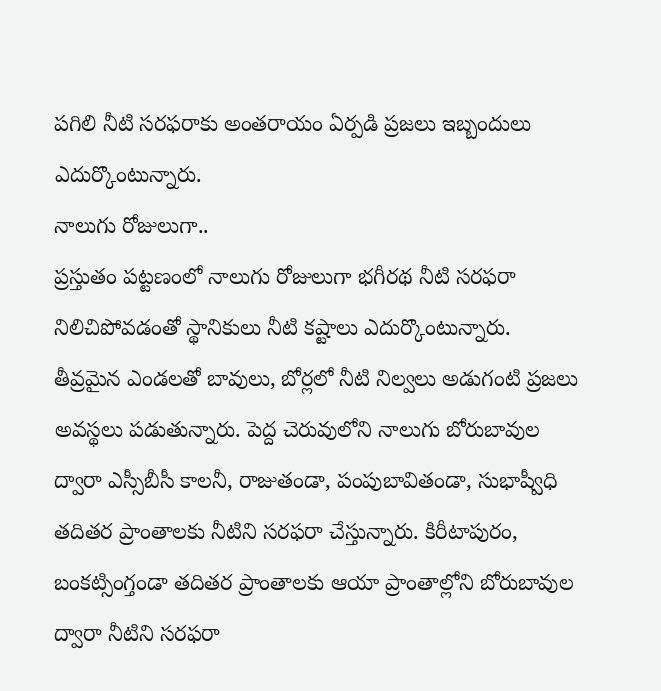పగిలి నీటి సరఫరాకు అంతరాయం ఏర్పడి ప్రజలు ఇబ్బందులు ఎదుర్కొంటున్నారు.
నాలుగు రోజులుగా..
ప్రస్తుతం పట్టణంలో నాలుగు రోజులుగా భగీరథ నీటి సరఫరా నిలిచిపోవడంతో స్థానికులు నీటి కష్టాలు ఎదుర్కొంటున్నారు. తీవ్రమైన ఎండలతో బావులు, బోర్లలో నీటి నిల్వలు అడుగంటి ప్రజలు అవస్థలు పడుతున్నారు. పెద్ద చెరువులోని నాలుగు బోరుబావుల ద్వారా ఎస్సీబీసీ కాలనీ, రాజుతండా, పంపుబావితండా, సుభాష్వీధి తదితర ప్రాంతాలకు నీటిని సరఫరా చేస్తున్నారు. కిరీటాపురం, బంకట్సింగ్తండా తదితర ప్రాంతాలకు ఆయా ప్రాంతాల్లోని బోరుబావుల ద్వారా నీటిని సరఫరా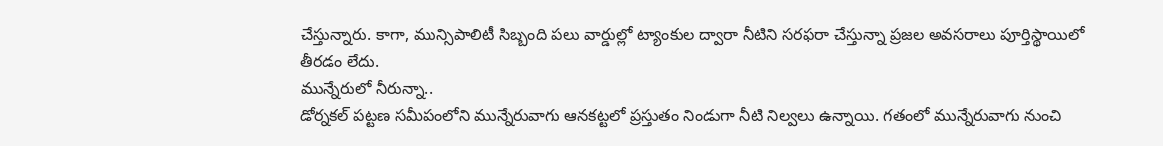చేస్తున్నారు. కాగా, మున్సిపాలిటీ సిబ్బంది పలు వార్డుల్లో ట్యాంకుల ద్వారా నీటిని సరఫరా చేస్తున్నా ప్రజల అవసరాలు పూర్తిస్థాయిలో తీరడం లేదు.
మున్నేరులో నీరున్నా..
డోర్నకల్ పట్టణ సమీపంలోని మున్నేరువాగు ఆనకట్టలో ప్రస్తుతం నిండుగా నీటి నిల్వలు ఉన్నాయి. గతంలో మున్నేరువాగు నుంచి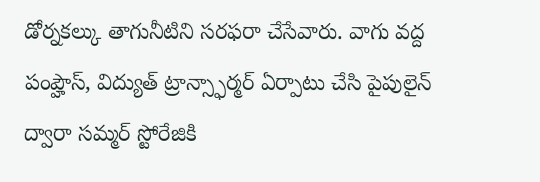డోర్నకల్కు తాగునీటిని సరఫరా చేసేవారు. వాగు వద్ద పంప్హౌస్, విద్యుత్ ట్రాన్స్ఫార్మర్ ఏర్పాటు చేసి పైపులైన్ ద్వారా సమ్మర్ స్టోరేజికి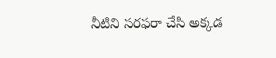నీటిని సరఫరా చేసి అక్కడ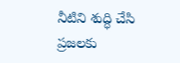నీటిని శుద్ధి చేసి ప్రజలకు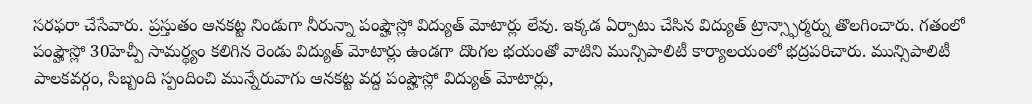సరఫరా చేసేవారు. ప్రస్తుతం ఆనకట్ట నిండుగా నీరున్నా పంప్హౌస్లో విద్యుత్ మోటార్లు లేవు. ఇక్కడ ఏర్పాటు చేసిన విద్యుత్ ట్రాన్స్ఫార్మర్ను తొలగించారు. గతంలో పంప్హౌస్లో 30హెచ్పీ సామర్థ్యం కలిగిన రెండు విద్యుత్ మోటార్లు ఉండగా దొంగల భయంతో వాటిని మున్సిపాలిటీ కార్యాలయంలో భద్రపరిచారు. మున్సిపాలిటీ పాలకవర్గం, సిబ్బంది స్పందించి మున్నేరువాగు ఆనకట్ట వద్ద పంప్హౌస్లో విద్యుత్ మోటార్లు,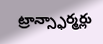ట్రాన్స్ఫార్మర్లు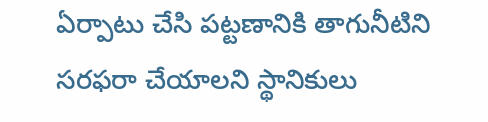ఏర్పాటు చేసి పట్టణానికి తాగునీటిని సరఫరా చేయాలని స్థానికులు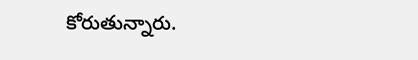కోరుతున్నారు.